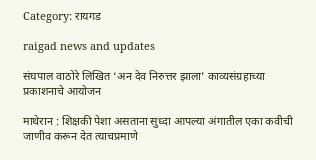Category: रायगड

raigad news and updates

संघपाल वाठोरे लिखित ‘अन देव निरुत्तर झाला’ काव्यसंग्रहाच्या प्रकाशनाचे आयोजन

माथेरान : शिक्षकी पेशा असताना सुध्दा आपल्या अंगातील एका कवीची जाणीव करून देत त्याचप्रमाणे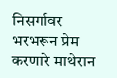निसर्गावर भरभरून प्रेम करणारे माथेरान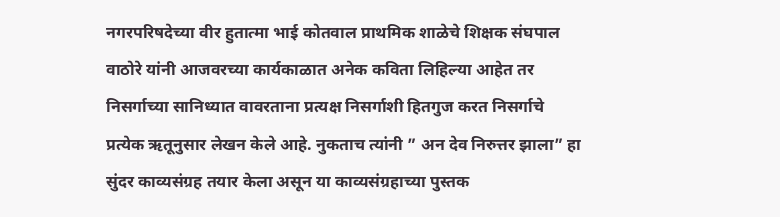नगरपरिषदेच्या वीर हुतात्मा भाई कोतवाल प्राथमिक शाळेचे शिक्षक संघपाल वाठोरे यांनी आजवरच्या कार्यकाळात अनेक कविता लिहिल्या आहेत तर निसर्गाच्या सानिध्यात वावरताना प्रत्यक्ष निसर्गाशी हितगुज करत निसर्गाचे प्रत्येक ऋतूनुसार लेखन केले आहे. नुकताच त्यांनी ” अन देव निरुत्तर झाला” हा सुंदर काव्यसंग्रह तयार केला असून या काव्यसंग्रहाच्या पुस्तक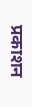प्रकाशन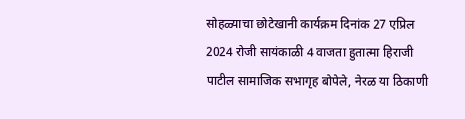सोहळ्याचा छोटेखानी कार्यक्रम दिनांक 27 एप्रिल 2024 रोजी सायंकाळी 4 वाजता हुतात्मा हिराजी पाटील सामाजिक सभागृह बोपेले, नेरळ या ठिकाणी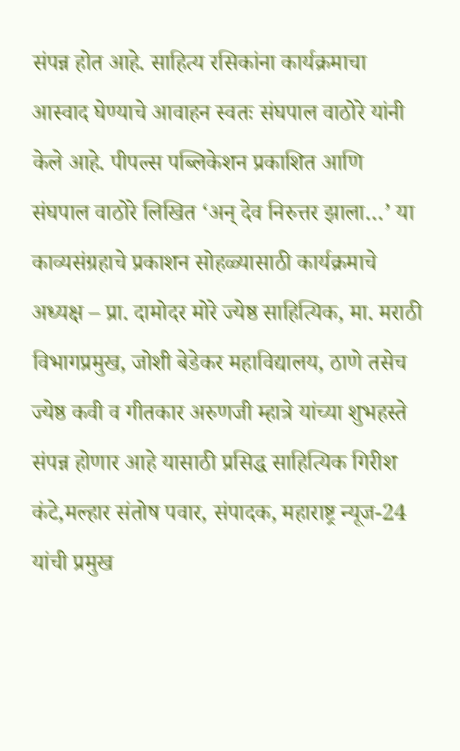संपन्न होत आहे. साहित्य रसिकांना कार्यक्रमाचा आस्वाद घेण्याचे आवाहन स्वतः संघपाल वाठोरे यांनी केले आहे. पीपल्स पब्लिकेशन प्रकाशित आणि संघपाल वाठोरे लिखित ‘अन‌् देव निरुत्तर झाला…’ या काव्यसंग्रहाचे प्रकाशन सोहळ्यासाठी कार्यक्रमाचे अध्यक्ष – प्रा. दामोदर मोरे ज्येष्ठ साहित्यिक, मा. मराठी विभागप्रमुख, जोशी बेडेकर महाविद्यालय, ठाणे तसेच ज्येष्ठ कवी व गीतकार अरुणजी म्हात्रे यांच्या शुभहस्ते संपन्न होणार आहे यासाठी प्रसिद्ध साहित्यिक गिरीश कंटे,मल्हार संतोष पवार, संपादक, महाराष्ट्र न्यूज-24 यांची प्रमुख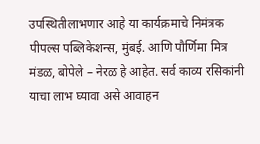उपस्थितीलाभणार आहे या कार्यक्रमाचे निमंत्रक पीपल्स पब्लिकेशन्स, मुंबई. आणि पौर्णिमा मित्र मंडळ, बोपेले – नेरळ हे आहेत. सर्व काव्य रसिकांनी याचा लाभ घ्यावा असे आवाहन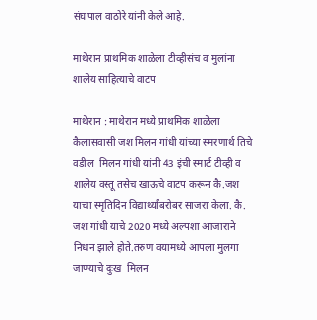संघपाल वाठोरे यांनी केले आहे.

माथेरान प्राथमिक शाळेला टीव्हीसंच व मुलांना शालेय साहित्याचे वाटप

माथेरान : माथेरान मध्ये प्राथमिक शाळेला कैलासवासी जश मिलन गांधी यांच्या स्मरणार्थ तिचे वडील  मिलन गांधी यांनी 43 इंची स्मार्ट टीव्ही व शालेय वस्तू तसेच खाऊचे वाटप करून कै.जश याचा स्मृतिदिन विद्यार्थ्यांबरोबर साजरा केला. कै. जश गांधी याचे 2020 मध्ये अल्पशा आजाराने निधन झाले होते.तरुण वयामध्ये आपला मुलगा जाण्याचे दुःख  मिलन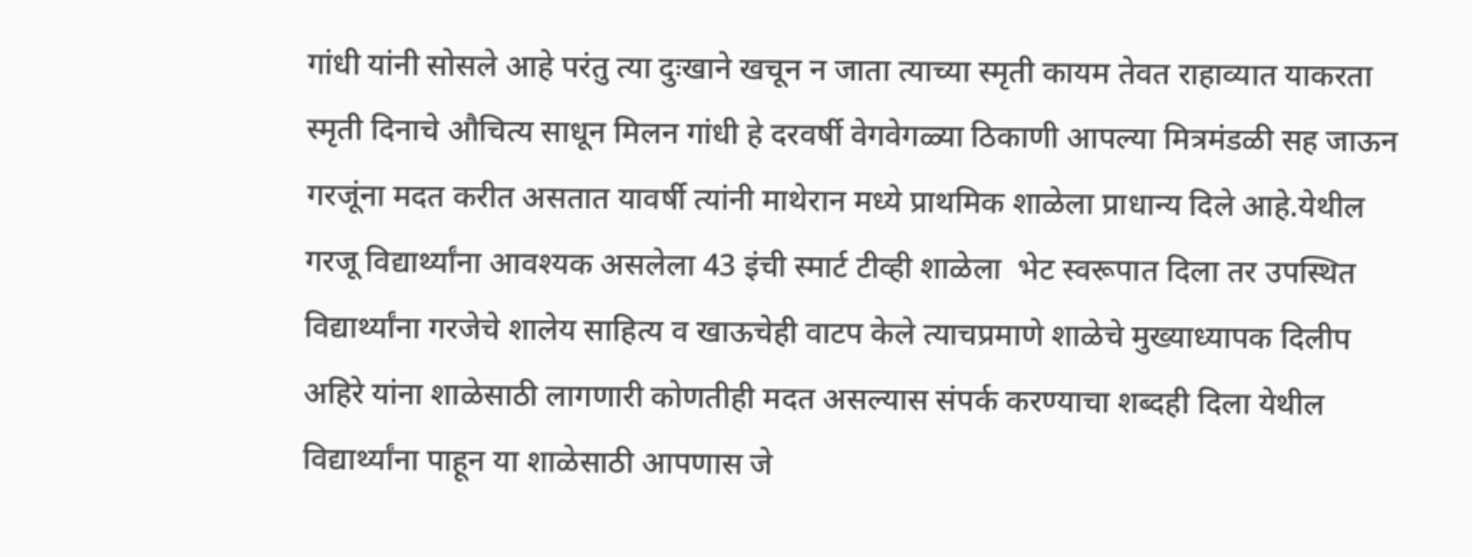गांधी यांनी सोसले आहे परंतु त्या दुःखाने खचून न जाता त्याच्या स्मृती कायम तेवत राहाव्यात याकरता स्मृती दिनाचे औचित्य साधून मिलन गांधी हे दरवर्षी वेगवेगळ्या ठिकाणी आपल्या मित्रमंडळी सह जाऊन  गरजूंना मदत करीत असतात यावर्षी त्यांनी माथेरान मध्ये प्राथमिक शाळेला प्राधान्य दिले आहे.येथील गरजू विद्यार्थ्यांना आवश्यक असलेला 43 इंची स्मार्ट टीव्ही शाळेला  भेट स्वरूपात दिला तर उपस्थित विद्यार्थ्यांना गरजेचे शालेय साहित्य व खाऊचेही वाटप केले त्याचप्रमाणे शाळेचे मुख्याध्यापक दिलीप अहिरे यांना शाळेसाठी लागणारी कोणतीही मदत असल्यास संपर्क करण्याचा शब्दही दिला येथील विद्यार्थ्यांना पाहून या शाळेसाठी आपणास जे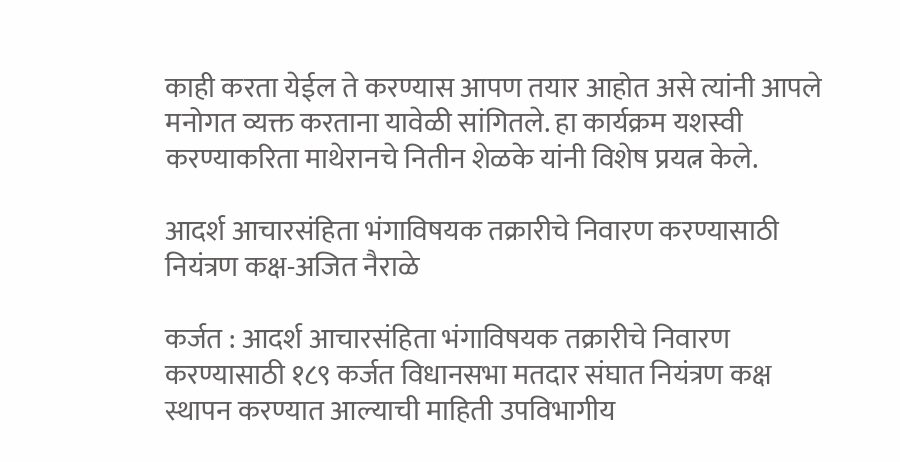काही करता येईल ते करण्यास आपण तयार आहोत असे त्यांनी आपले मनोगत व्यक्त करताना यावेळी सांगितले. हा कार्यक्रम यशस्वी करण्याकरिता माथेरानचे नितीन शेळके यांनी विशेष प्रयत्न केले.

आदर्श आचारसंहिता भंगाविषयक तक्रारीचे निवारण करण्यासाठी नियंत्रण कक्ष-अजित नैराळे

कर्जत : आदर्श आचारसंहिता भंगाविषयक तक्रारीचे निवारण करण्यासाठी १८९ कर्जत विधानसभा मतदार संघात नियंत्रण कक्ष स्थापन करण्यात आल्याची माहिती उपविभागीय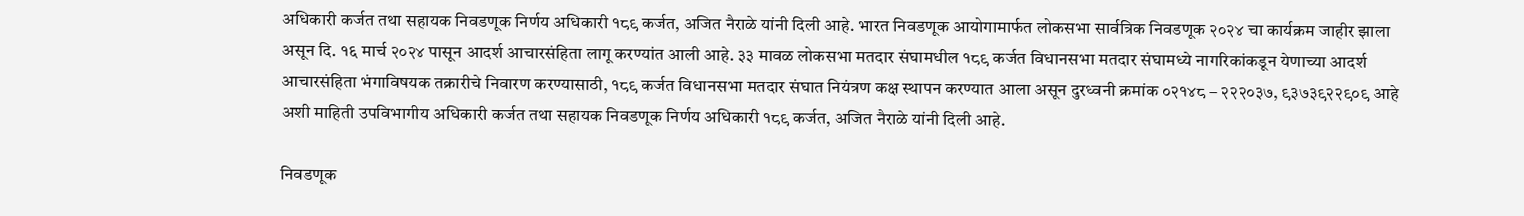अधिकारी कर्जत तथा सहायक निवडणूक निर्णय अधिकारी १८९ कर्जत, अजित नैराळे यांनी दिली आहे. भारत निवडणूक आयोगामार्फत लोकसभा सार्वत्रिक निवडणूक २०२४ चा कार्यक्रम जाहीर झाला असून दि. १६ मार्च २०२४ पासून आदर्श आचारसंहिता लागू करण्यांत आली आहे. ३३ मावळ लोकसभा मतदार संघामधील १८९ कर्जत विधानसभा मतदार संघामध्ये नागरिकांकडून येणाच्या आदर्श आचारसंहिता भंगाविषयक तक्रारीचे निवारण करण्यासाठी, १८९ कर्जत विधानसभा मतदार संघात नियंत्रण कक्ष स्थापन करण्यात आला असून दुरध्वनी क्रमांक ०२१४८ – २२२०३७, ९३७३९२२९०९ आहे अशी माहिती उपविभागीय अधिकारी कर्जत तथा सहायक निवडणूक निर्णय अधिकारी १८९ कर्जत, अजित नैराळे यांनी दिली आहे.

निवडणूक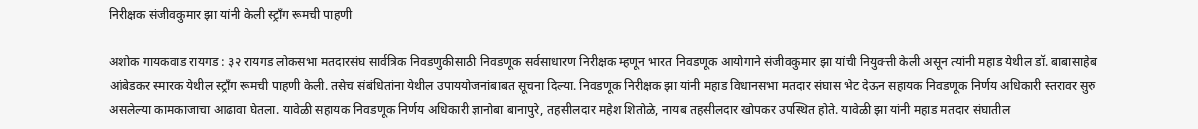निरीक्षक संजीवकुमार झा यांनी केली स्ट्रॉंग रूमची पाहणी

अशोक गायकवाड रायगड : ३२ रायगड लोकसभा मतदारसंघ सार्वत्रिक निवडणुकीसाठी निवडणूक सर्वसाधारण निरीक्षक म्हणून भारत निवडणूक आयोगाने संजीवकुमार झा यांची नियुक्त्ती केली असून त्यांनी महाड येथील डॉ. बाबासाहेब आंबेडकर स्मारक येथील स्ट्रॉंग रूमची पाहणी केली. तसेच संबंधितांना येथील उपाययोजनांबाबत सूचना दिल्या. निवडणूक निरीक्षक झा यांनी महाड विधानसभा मतदार संघास भेट देऊन सहायक निवडणूक निर्णय अधिकारी स्तरावर सुरु असलेल्या कामकाजाचा आढावा घेतला. यावेळी सहायक निवडणूक निर्णय अधिकारी ज्ञानोबा बानापुरे, तहसीलदार महेश शितोळे, नायब तहसीलदार खोपकर उपस्थित होते. यावेळी झा यांनी महाड मतदार संघातील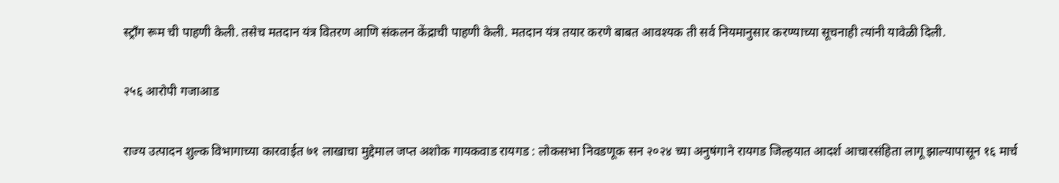स्ट्रॉंग रूम ची पाहणी केली. तसेच मतदान यंत्र वितरण आणि संकलन केंद्राची पाहणी केली. मतदान यंत्र तयार करणे बाबत आवश्यक ती सर्व नियमानुसार करण्याच्या सूचनाही त्यांनी यावेळी दिली.

२५६ आरोपी गजाआड

राज्य उत्पादन शुल्क विभागाच्या कारवाईत ७१ लाखाचा मुद्देमाल जप्त अशोक गायकवाड रायगड : लोकसभा निवडणूक सन २०२४ च्या अनुषंगाने रायगड जिल्हयात आदर्श आचारसंहिता लागू झाल्यापासून १६ मार्च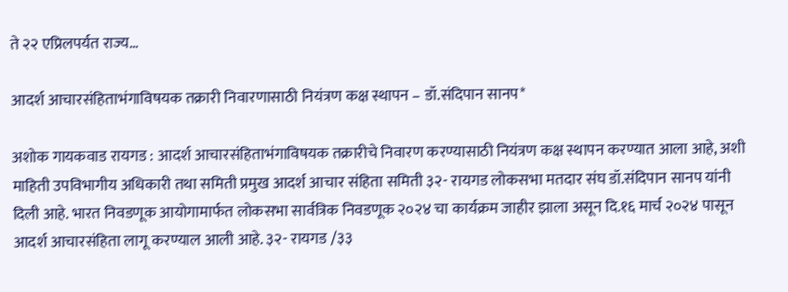ते २२ एप्रिलपर्यत राज्य…

आदर्श आचारसंहिताभंगाविषयक तक्रारी निवारणासाठी नियंत्रण कक्ष स्थापन – डॉ.संदिपान सानप*

अशोक गायकवाड रायगड : आदर्श आचारसंहिताभंगाविषयक तक्रारीचे निवारण करण्यासाठी नियंत्रण कक्ष स्थापन करण्यात आला आहे, अशी माहिती उपविभागीय अधिकारी तथा समिती प्रमुख आदर्श आचार संहिता समिती ३२- रायगड लोकसभा मतदार संघ डॉ.संदिपान सानप यांनी दिली आहे. भारत निवडणूक आयोगामार्फत लोकसभा सार्वत्रिक निवडणूक २०२४ चा कार्यक्रम जाहीर झाला असून दि.१६ मार्च २०२४ पासून आदर्श आचारसंहिता लागू करण्याल आली आहे. ३२- रायगड /३३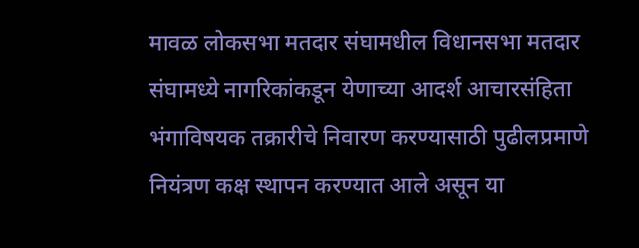मावळ लोकसभा मतदार संघामधील विधानसभा मतदार संघामध्ये नागरिकांकडून येणाच्या आदर्श आचारसंहिता भंगाविषयक तक्रारीचे निवारण करण्यासाठी पुढीलप्रमाणे नियंत्रण कक्ष स्थापन करण्यात आले असून या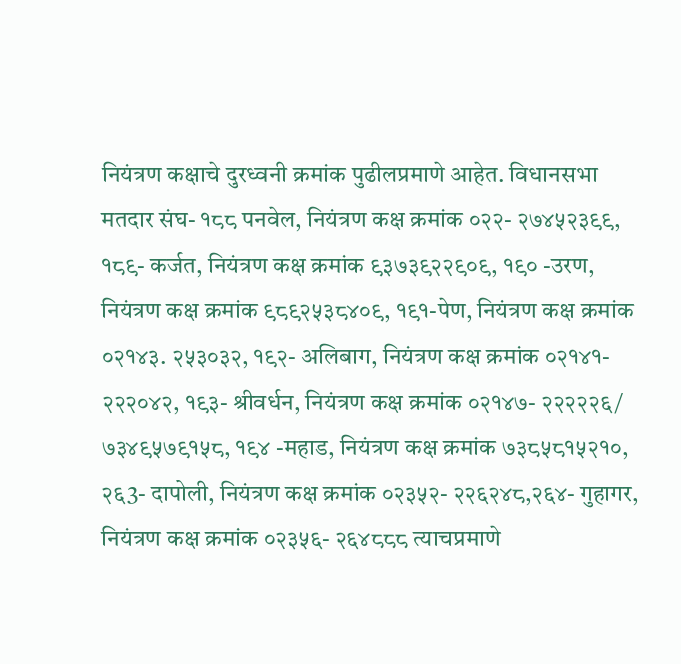नियंत्रण कक्षाचे दुरध्वनी क्रमांक पुढीलप्रमाणे आहेत. विधानसभा मतदार संघ- १८८ पनवेल, नियंत्रण कक्ष क्रमांक ०२२- २७४५२३९९, १८९- कर्जत, नियंत्रण कक्ष क्रमांक ९३७३९२२९०९, १९० -उरण, नियंत्रण कक्ष क्रमांक ९८९२५३८४०९, १९१-पेण, नियंत्रण कक्ष क्रमांक ०२१४३. २५३०३२, १९२- अलिबाग, नियंत्रण कक्ष क्रमांक ०२१४१- २२२०४२, १९३- श्रीवर्धन, नियंत्रण कक्ष क्रमांक ०२१४७- २२२२२६/ ७३४९५७९१५८, १९४ -महाड, नियंत्रण कक्ष क्रमांक ७३८५८१५२१०, २६3- दापोली, नियंत्रण कक्ष क्रमांक ०२३५२- २२६२४८,२६४- गुहागर, नियंत्रण कक्ष क्रमांक ०२३५६- २६४८८८ त्याचप्रमाणे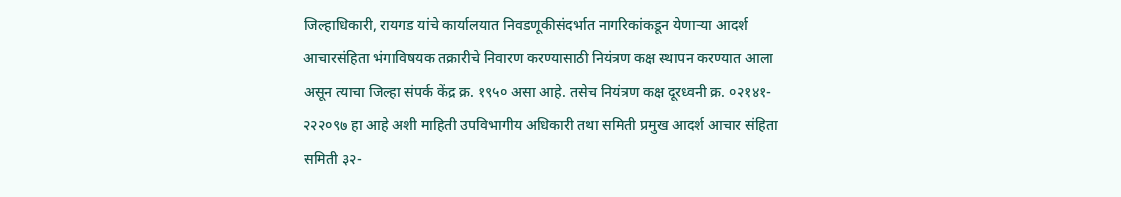जिल्हाधिकारी, रायगड यांचे कार्यालयात निवडणूकीसंदर्भात नागरिकांकडून येणाऱ्या आदर्श आचारसंहिता भंगाविषयक तक्रारीचे निवारण करण्यासाठी नियंत्रण कक्ष स्थापन करण्यात आला असून त्याचा जिल्हा संपर्क केंद्र क्र. १९५० असा आहे. तसेच नियंत्रण कक्ष दूरध्वनी क्र. ०२१४१- २२२०९७ हा आहे अशी माहिती उपविभागीय अधिकारी तथा समिती प्रमुख आदर्श आचार संहिता समिती ३२-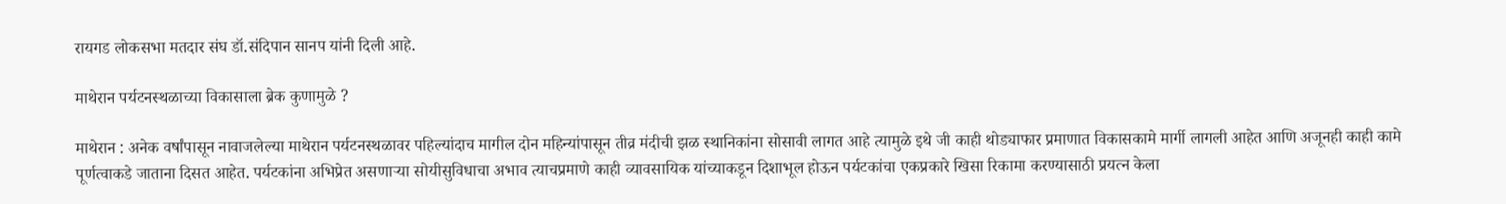रायगड लोकसभा मतदार संघ डॉ.संदिपान सानप यांनी दिली आहे.

माथेरान पर्यटनस्थळाच्या विकासाला ब्रेक कुणामुळे ?

माथेरान : अनेक वर्षांपासून नावाजलेल्या माथेरान पर्यटनस्थळावर पहिल्यांदाच मागील दोन महिन्यांपासून तीव्र मंदीची झळ स्थानिकांना सोसावी लागत आहे त्यामुळे इथे जी काही थोड्याफार प्रमाणात विकासकामे मार्गी लागली आहेत आणि अजूनही काही कामे पूर्णत्वाकडे जाताना दिसत आहेत. पर्यटकांना अभिप्रेत असणाऱ्या सोयीसुविधाचा अभाव त्याचप्रमाणे काही व्यावसायिक यांच्याकडून दिशाभूल होऊन पर्यटकांचा एकप्रकारे खिसा रिकामा करण्यासाठी प्रयत्न केला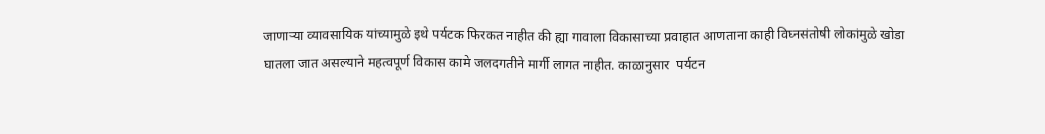जाणाऱ्या व्यावसायिक यांच्यामुळे इथे पर्यटक फिरकत नाहीत की ह्या गावाला विकासाच्या प्रवाहात आणताना काही विघ्नसंतोषी लोकांमुळे खोडा घातला जात असल्याने महत्वपूर्ण विकास कामे जलदगतीने मार्गी लागत नाहीत. काळानुसार  पर्यटन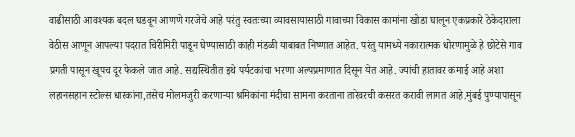वाढीसाठी आवश्यक बदल घडवून आणणे गरजेचे आहे परंतु स्वतःच्या व्यावसायासाठी गावाच्या विकास कामांना खोडा घालून एकप्रकारे ठेकेदाराला वेठीस आणून आपल्या पदरात चिरीमिरी पाडून घेण्यासाठी काही मंडळी याबाबत निष्णात आहेत. परंतु यामध्ये नकारात्मक धोरणामुळे हे छोटेसे गाव प्रगती पासून खूपच दूर फेकले जात आहे. सद्यस्थितीत इथे पर्यटकांचा भरणा अल्पप्रमाणात दिसून येत आहे. ज्यांची हातावर कमाई आहे अशा लहानसहान स्टोल्स धारकांना,तसेच मोलमजुरी करणाऱ्या श्रमिकांना मंदीचा सामना करताना तारेवरची कसरत करावी लागत आहे.मुंबई पुण्यापासून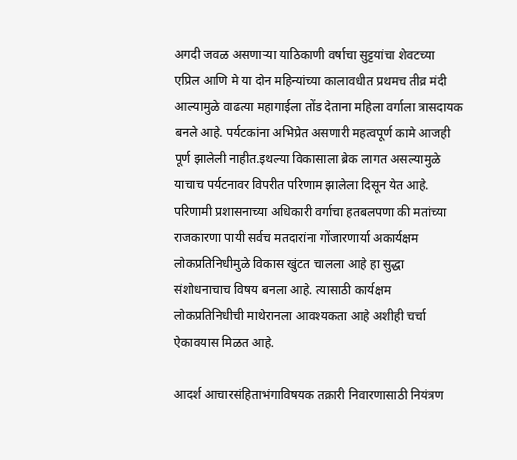अगदी जवळ असणाऱ्या याठिकाणी वर्षाचा सुट्टयांचा शेवटच्या एप्रिल आणि मे या दोन महिन्यांच्या कालावधीत प्रथमच तीव्र मंदी आल्यामुळे वाढत्या महागाईला तोंड देताना महिला वर्गाला त्रासदायक बनले आहे. पर्यटकांना अभिप्रेत असणारी महत्वपूर्ण कामे आजही पूर्ण झालेली नाहीत.इथल्या विकासाला ब्रेक लागत असल्यामुळे याचाच पर्यटनावर विपरीत परिणाम झालेला दिसून येत आहे. परिणामी प्रशासनाच्या अधिकारी वर्गाचा हतबलपणा की मतांच्या राजकारणा पायी सर्वच मतदारांना गोंजारणार्या अकार्यक्षम लोकप्रतिनिधीमुळे विकास खुंटत चालला आहे हा सुद्धा संशोधनाचाच विषय बनला आहे. त्यासाठी कार्यक्षम लोकप्रतिनिधीची माथेरानला आवश्यकता आहे अशीही चर्चा ऐकावयास मिळत आहे.

आदर्श आचारसंहिताभंगाविषयक तक्रारी निवारणासाठी नियंत्रण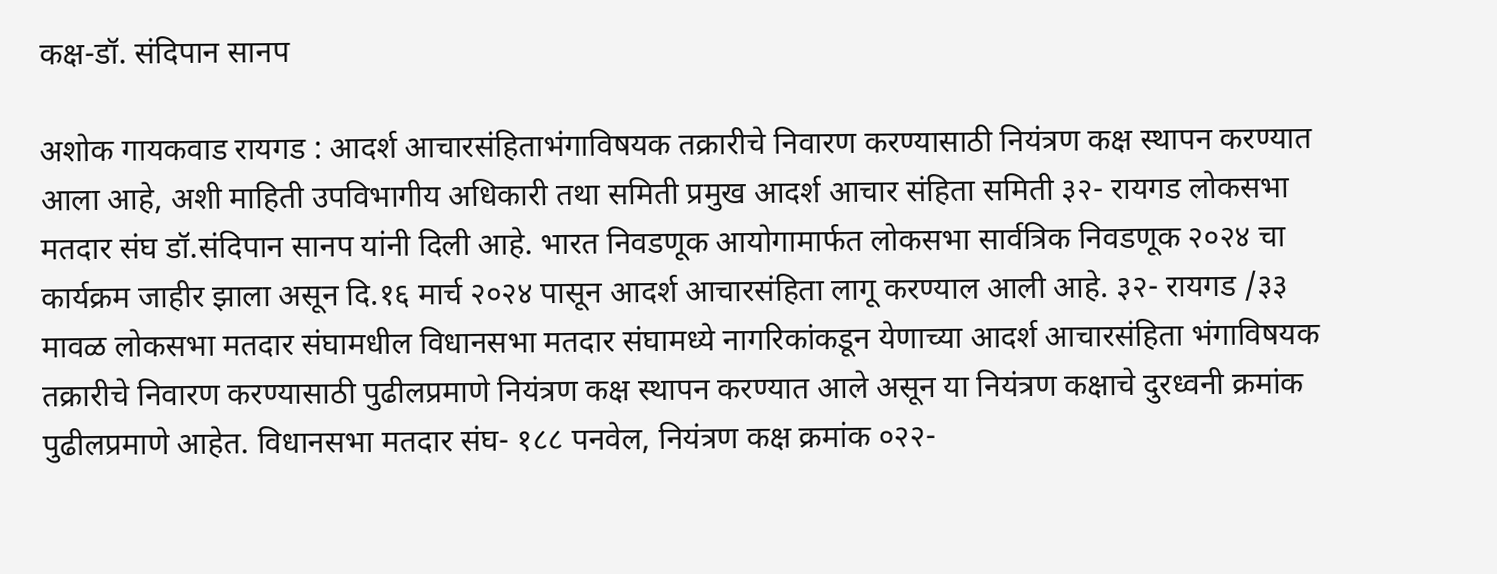कक्ष-डॉ. संदिपान सानप

अशोक गायकवाड रायगड : आदर्श आचारसंहिताभंगाविषयक तक्रारीचे निवारण करण्यासाठी नियंत्रण कक्ष स्थापन करण्यात आला आहे, अशी माहिती उपविभागीय अधिकारी तथा समिती प्रमुख आदर्श आचार संहिता समिती ३२- रायगड लोकसभा मतदार संघ डॉ.संदिपान सानप यांनी दिली आहे. भारत निवडणूक आयोगामार्फत लोकसभा सार्वत्रिक निवडणूक २०२४ चा कार्यक्रम जाहीर झाला असून दि.१६ मार्च २०२४ पासून आदर्श आचारसंहिता लागू करण्याल आली आहे. ३२- रायगड /३३ मावळ लोकसभा मतदार संघामधील विधानसभा मतदार संघामध्ये नागरिकांकडून येणाच्या आदर्श आचारसंहिता भंगाविषयक तक्रारीचे निवारण करण्यासाठी पुढीलप्रमाणे नियंत्रण कक्ष स्थापन करण्यात आले असून या नियंत्रण कक्षाचे दुरध्वनी क्रमांक पुढीलप्रमाणे आहेत. विधानसभा मतदार संघ- १८८ पनवेल, नियंत्रण कक्ष क्रमांक ०२२-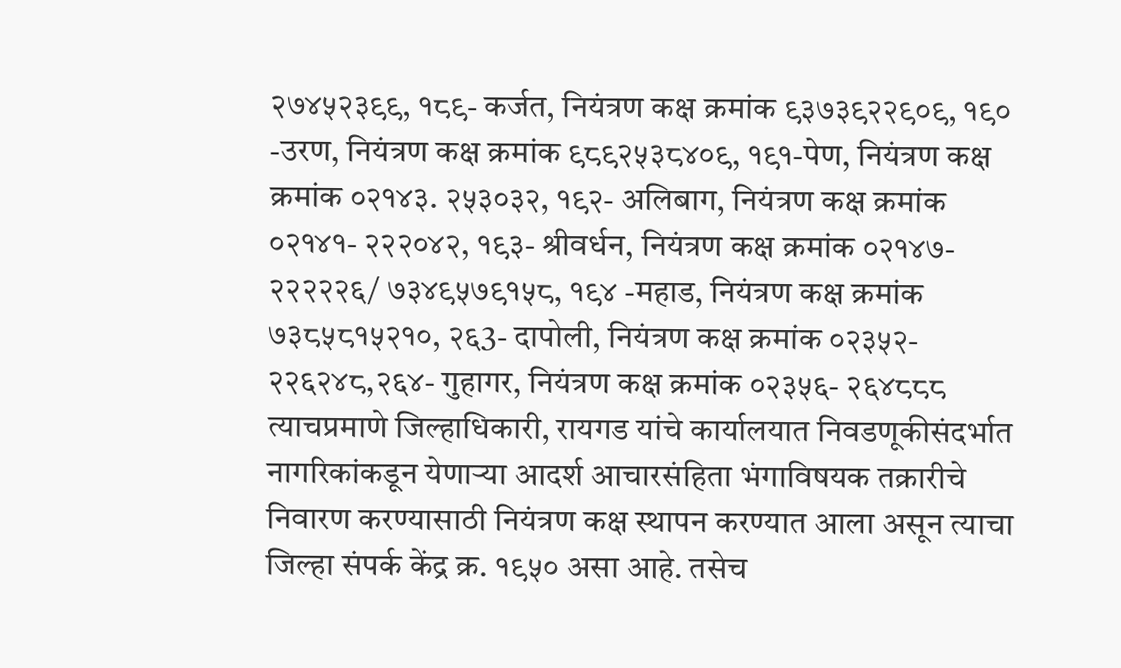२७४५२३९९, १८९- कर्जत, नियंत्रण कक्ष क्रमांक ९३७३९२२९०९, १९० -उरण, नियंत्रण कक्ष क्रमांक ९८९२५३८४०९, १९१-पेण, नियंत्रण कक्ष क्रमांक ०२१४३. २५३०३२, १९२- अलिबाग, नियंत्रण कक्ष क्रमांक ०२१४१- २२२०४२, १९३- श्रीवर्धन, नियंत्रण कक्ष क्रमांक ०२१४७- २२२२२६/ ७३४९५७९१५८, १९४ -महाड, नियंत्रण कक्ष क्रमांक ७३८५८१५२१०, २६3- दापोली, नियंत्रण कक्ष क्रमांक ०२३५२- २२६२४८,२६४- गुहागर, नियंत्रण कक्ष क्रमांक ०२३५६- २६४८८८ त्याचप्रमाणे जिल्हाधिकारी, रायगड यांचे कार्यालयात निवडणूकीसंदर्भात नागरिकांकडून येणाऱ्या आदर्श आचारसंहिता भंगाविषयक तक्रारीचे निवारण करण्यासाठी नियंत्रण कक्ष स्थापन करण्यात आला असून त्याचा जिल्हा संपर्क केंद्र क्र. १९५० असा आहे. तसेच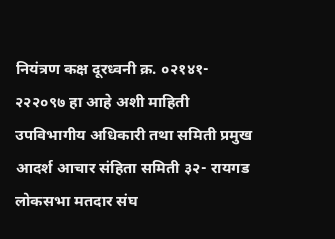नियंत्रण कक्ष दूरध्वनी क्र. ०२१४१- २२२०९७ हा आहे अशी माहिती उपविभागीय अधिकारी तथा समिती प्रमुख आदर्श आचार संहिता समिती ३२- रायगड लोकसभा मतदार संघ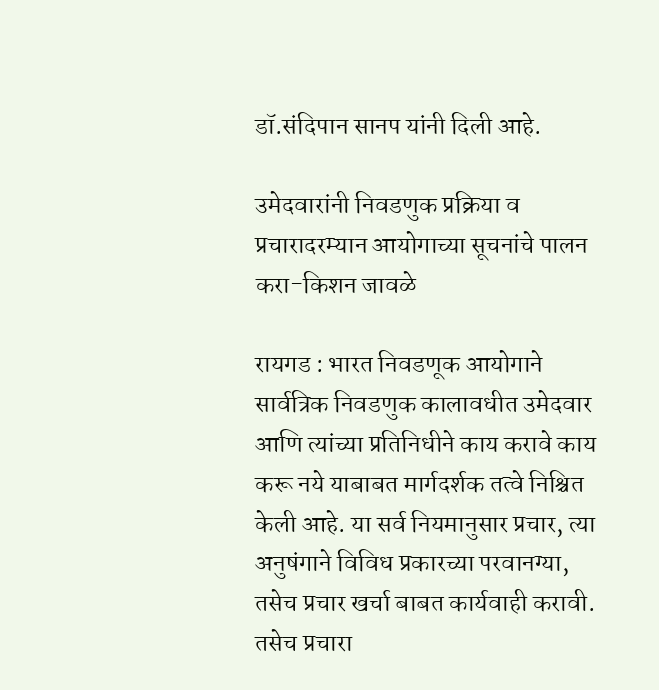डॉ.संदिपान सानप यांनी दिली आहे.

उमेदवारांनी निवडणुक प्रक्रिया व प्रचारादरम्यान आयोगाच्या सूचनांचे पालन करा-किशन जावळे

रायगड : भारत निवडणूक आयोगाने सार्वत्रिक निवडणुक कालावधीत उमेदवार आणि त्यांच्या प्रतिनिधीने काय करावे काय करू नये याबाबत मार्गदर्शक तत्वे निश्चित केली आहे. या सर्व नियमानुसार प्रचार, त्या अनुषंगाने विविध प्रकारच्या परवानग्या, तसेच प्रचार खर्चा बाबत कार्यवाही करावी. तसेच प्रचारा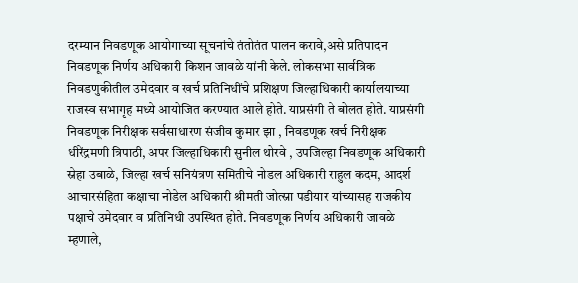दरम्यान निवडणूक आयोगाच्या सूचनांचे तंतोतंत पालन करावे,असे प्रतिपादन निवडणूक निर्णय अधिकारी किशन जावळे यांनी केले. लोकसभा सार्वत्रिक निवडणुकीतील उमेदवार व खर्च प्रतिनिधींचे प्रशिक्षण जिल्हाधिकारी कार्यालयाच्या राजस्व सभागृह मध्ये आयोजित करण्यात आले होते. याप्रसंगी ते बोलत होते. याप्रसंगी निवडणूक निरीक्षक सर्वसाधारण संजीव कुमार झा , निवडणूक खर्च निरीक्षक धीरेंद्रमणी त्रिपाठी, अपर जिल्हाधिकारी सुनील थोरवे , उपजिल्हा निवडणूक अधिकारी स्नेहा उबाळे, जिल्हा खर्च सनियंत्रण समितीचे नोडल अधिकारी राहुल कदम, आदर्श आचारसंहिता कक्षाचा नोडेल अधिकारी श्रीमती जोत्स्ना पडीयार यांच्यासह राजकीय पक्षाचे उमेदवार व प्रतिनिधी उपस्थित होते. निवडणूक निर्णय अधिकारी जावळे म्हणाले,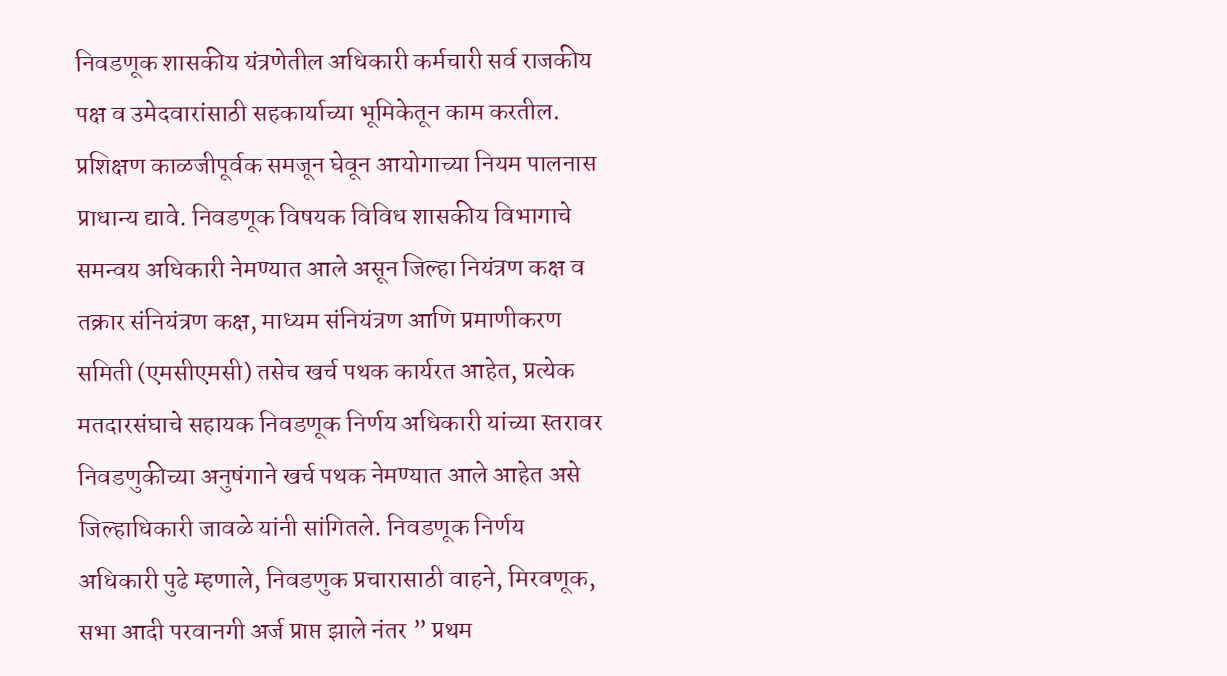निवडणूक शासकीय यंत्रणेतील अधिकारी कर्मचारी सर्व राजकीय पक्ष व उमेदवारांसाठी सहकार्याच्या भूमिकेतून काम करतील. प्रशिक्षण काळजीपूर्वक समजून घेवून आयोगाच्या नियम पालनास प्राधान्य द्यावे. निवडणूक विषयक विविध शासकीय विभागाचे समन्वय अधिकारी नेमण्यात आले असून जिल्हा नियंत्रण कक्ष व तक्रार संनियंत्रण कक्ष, माध्यम संनियंत्रण आणि प्रमाणीकरण समिती (एमसीएमसी) तसेच खर्च पथक कार्यरत आहेत, प्रत्येक मतदारसंघाचे सहायक निवडणूक निर्णय अधिकारी यांच्या स्तरावर निवडणुकीच्या अनुषंगाने खर्च पथक नेमण्यात आले आहेत असे जिल्हाधिकारी जावळे यांनी सांगितले. निवडणूक निर्णय अधिकारी पुढे म्हणाले, निवडणुक प्रचारासाठी वाहने, मिरवणूक, सभा आदी परवानगी अर्ज प्राप्त झाले नंतर ” प्रथम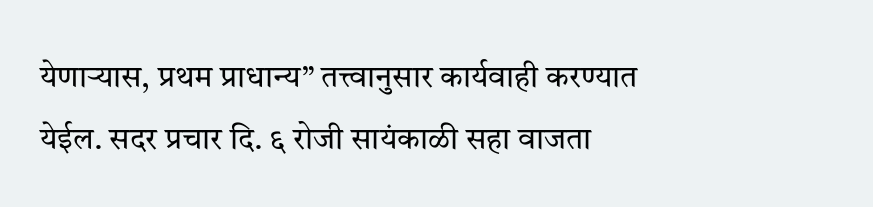येणाऱ्यास, प्रथम प्राधान्य” तत्त्वानुसार कार्यवाही करण्यात येईल. सदर प्रचार दि. ६ रोजी सायंकाळी सहा वाजता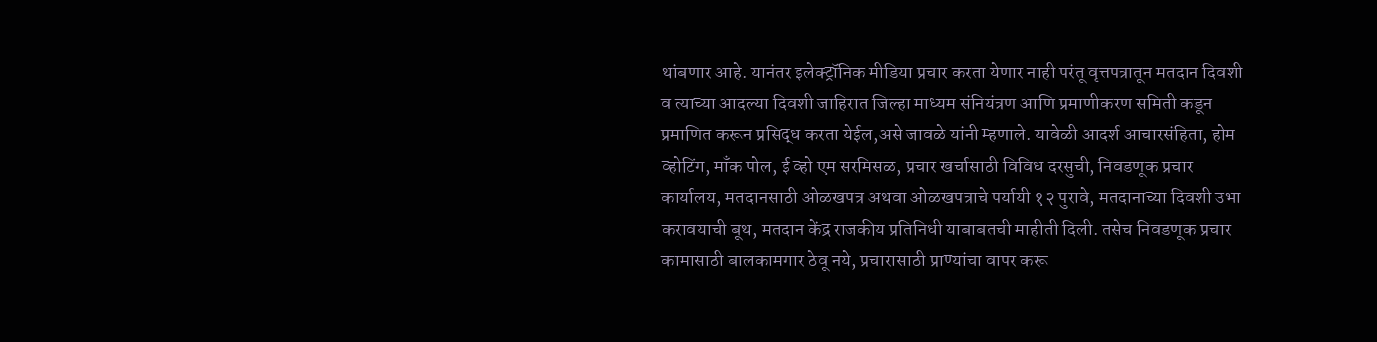थांबणार आहे. यानंतर इलेक्ट्रॉनिक मीडिया प्रचार करता येणार नाही परंतू वृत्तपत्रातून मतदान दिवशी व त्याच्या आदल्या दिवशी जाहिरात जिल्हा माध्यम संनियंत्रण आणि प्रमाणीकरण समिती कडून प्रमाणित करून प्रसिद्ध करता येईल,असे जावळे यांनी म्हणाले. यावेळी आदर्श आचारसंहिता, होम व्होटिंग, माँक पोल, ई व्हो एम सरमिसळ, प्रचार खर्चासाठी विविध दरसुची, निवडणूक प्रचार कार्यालय, मतदानसाठी ओळखपत्र अथवा ओळखपत्राचे पर्यायी १२ पुरावे, मतदानाच्या दिवशी उभा करावयाची बूथ, मतदान केंद्र राजकीय प्रतिनिधी याबाबतची माहीती दिली. तसेच निवडणूक प्रचार कामासाठी बालकामगार ठेवू नये, प्रचारासाठी प्राण्यांचा वापर करू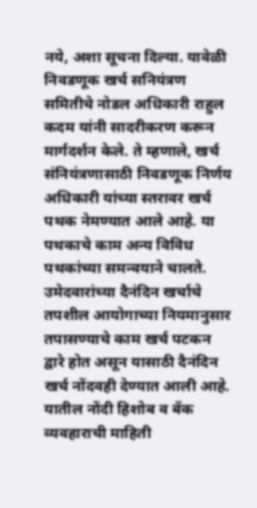नये, अशा सूचना दिल्या. यावेळी निवडणूक खर्च सनियंत्रण समितीचे नोडल अधिकारी राहुल कदम यांनी सादरीकरण करून मार्गदर्शन केले. ते म्हणाले, खर्च संनियंत्रणासाठी निवडणूक निर्णय अधिकारी यांच्या स्तरावर खर्च पथक नेमण्यात आले आहे. या पथकाचे काम अन्य विविध पथकांच्या समन्वयाने चालते. उमेदवारांच्या दैनंदिन खर्चाचे तपशील आयोगाच्या नियमानुसार तपासण्याचे काम खर्च पटकन द्वारे होत असून यासाठी दैनंदिन खर्च नोंदवही देण्यात आली आहे. यातील नोंदी हिशोब व बँक व्यवहाराची माहिती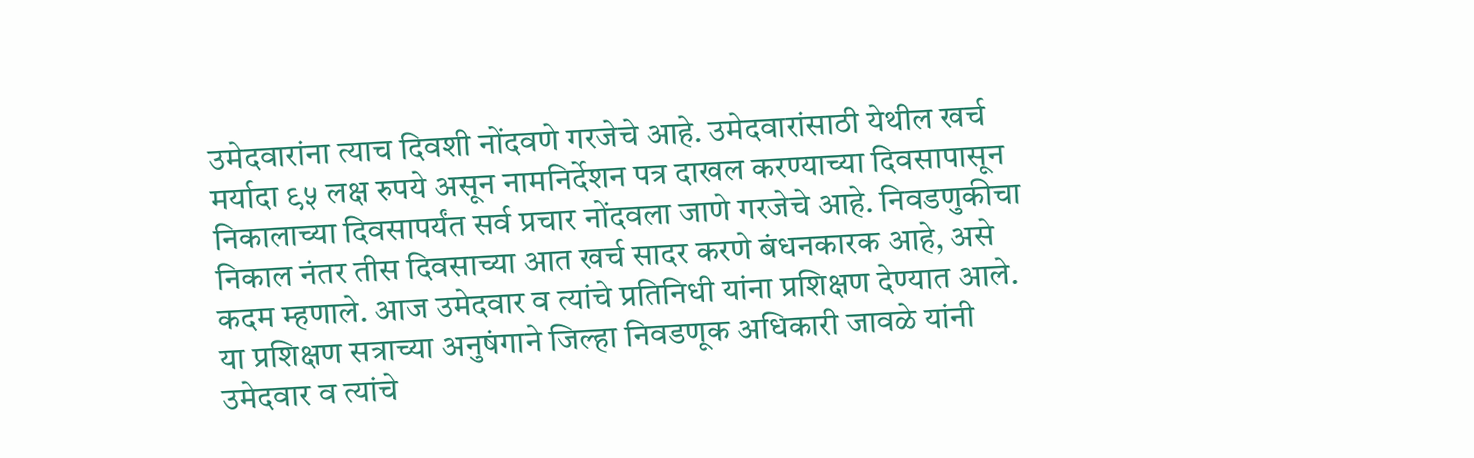उमेदवारांना त्याच दिवशी नोंदवणे गरजेचे आहे. उमेदवारांसाठी येथील खर्च मर्यादा ९५ लक्ष रुपये असून नामनिर्देशन पत्र दाखल करण्याच्या दिवसापासून निकालाच्या दिवसापर्यंत सर्व प्रचार नोंदवला जाणे गरजेचे आहे. निवडणुकीचा निकाल नंतर तीस दिवसाच्या आत खर्च सादर करणे बंधनकारक आहे, असे कदम म्हणाले. आज उमेदवार व त्यांचे प्रतिनिधी यांना प्रशिक्षण देण्यात आले. या प्रशिक्षण सत्राच्या अनुषंगाने जिल्हा निवडणूक अधिकारी जावळे यांनी उमेदवार व त्यांचे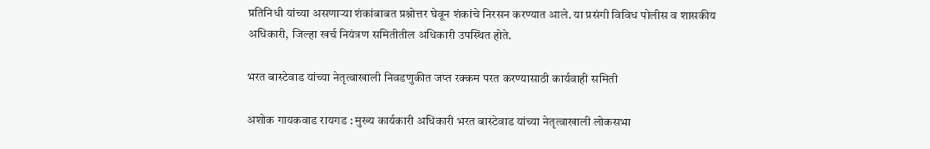प्रतिनिधी यांच्या असणाऱ्या शंकांबाबत प्रश्नोत्तर घेवून शंकांचे निरसन करण्यात आले. या प्रसंगी विविध पोलीस व शासकीय अधिकारी, जिल्हा खर्च नियंत्रण समितीतील अधिकारी उपस्थित होते.

भरत बास्टेवाड यांच्या नेतृत्वाखाली निवडणुकीत जप्त रक्कम परत करण्यासाठी कार्यवाही समिती

अशोक गायकवाड रायगड : मुख्य कार्यकारी अधिकारी भरत बास्टेवाड यांच्या नेतृत्वाखाली लोकसभा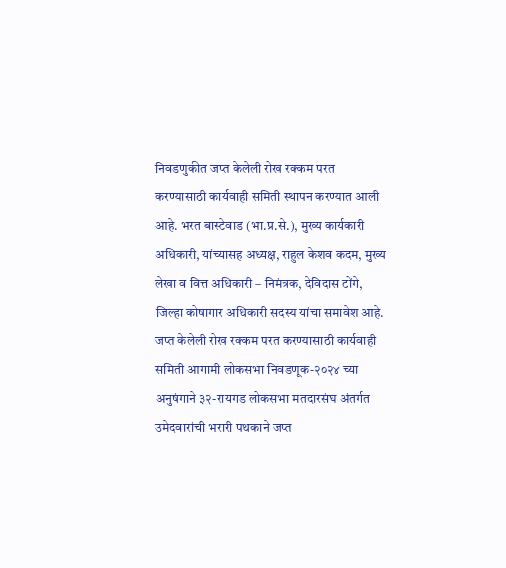निवडणुकीत जप्त केलेली रोख रक्कम परत करण्यासाठी कार्यवाही समिती स्थापन करण्यात आली आहे. भरत बास्टेवाड (भा.प्र.से.), मुख्य कार्यकारी अधिकारी, यांच्यासह अध्यक्ष, राहुल केशव कदम, मुख्य लेखा व वित्त अधिकारी – निमंत्रक, देविदास टोंगे, जिल्हा कोषागार अधिकारी सदस्य यांचा समावेश आहे. जप्त केलेली रोख रक्कम परत करण्यासाठी कार्यवाही समिती आगामी लोकसभा निवडणूक-२०२४ च्या अनुषंगाने ३२-रायगड लोकसभा मतदारसंघ अंतर्गत उमेदवारांची भरारी पथकाने जप्त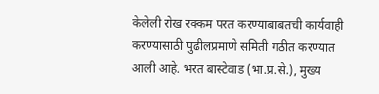केलेली रोख रक्कम परत करण्याबाबतची कार्यवाही करण्यासाठी पुढीलप्रमाणे समिती गठीत करण्यात आली आहे. भरत बास्टेवाड (भा.प्र.से.), मुख्य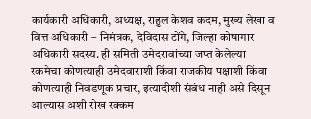कार्यकारी अधिकारी, अध्यक्ष, राहुल केशव कदम, मुख्य लेखा व वित्त अधिकारी – निमंत्रक, देविदास टोंगे, जिल्हा कोषागार अधिकारी सदस्य. ही समिती उमेदरावांच्या जप्त केलेल्या रकमेचा कोणत्याही उमेदवाराशी किंवा राजकीय पक्षाशी किंवा कोणत्याही निवडणूक प्रचार, इत्यादीशी संबंध नाही असे दिसून आल्यास अशी रोख रक्कम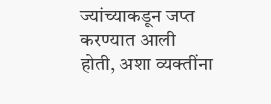ज्यांच्याकडून जप्त करण्यात आली होती, अशा व्यक्तींना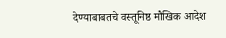देण्याबाबतचे वस्तूनिष्ठ मौखिक आदेश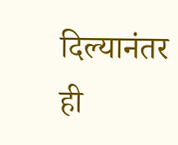दिल्यानंतर ही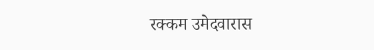रक्कम उमेदवारास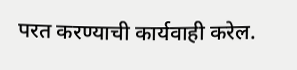परत करण्याची कार्यवाही करेल.